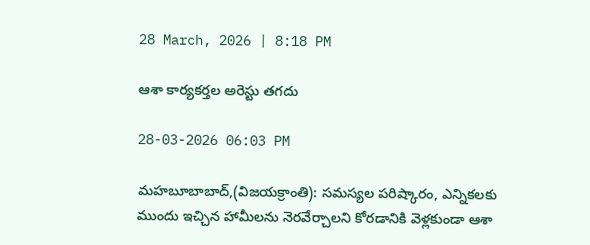28 March, 2026 | 8:18 PM

ఆశా కార్యకర్తల అరెస్టు తగదు

28-03-2026 06:03 PM

మహబూబాబాద్,(విజయక్రాంతి): సమస్యల పరిష్కారం, ఎన్నికలకు ముందు ఇచ్చిన హామీలను నెరవేర్చాలని కోరడానికి వెళ్లకుండా ఆశా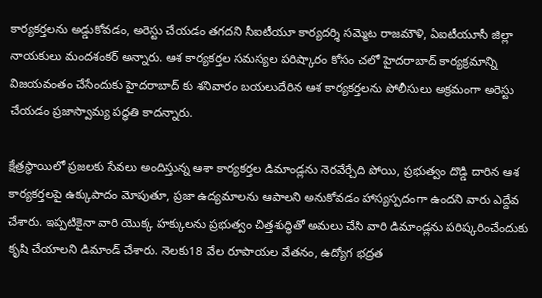కార్యకర్తలను అడ్డుకోవడం, అరెస్టు చేయడం తగదని సీఐటీయూ కార్యదర్శి సమ్మెట రాజమౌళి, ఏఐటీయూసీ జిల్లా నాయకులు మందశంకర్ అన్నారు. ఆశ కార్యకర్తల సమస్యల పరిష్కారం కోసం చలో హైదరాబాద్ కార్యక్రమాన్ని విజయవంతం చేసేందుకు హైదరాబాద్ కు శనివారం బయలుదేరిన ఆశ కార్యకర్తలను పోలీసులు అక్రమంగా అరెస్టు చేయడం ప్రజాస్వామ్య పద్ధతి కాదన్నారు.

క్షేత్రస్థాయిలో ప్రజలకు సేవలు అందిస్తున్న ఆశా కార్యకర్తల డిమాండ్లను నెరవేర్చేది పోయి, ప్రభుత్వం దొడ్డి దారిన ఆశ కార్యకర్తలపై ఉక్కుపాదం మోపుతూ, ప్రజా ఉద్యమాలను ఆపాలని అనుకోవడం హాస్యస్పదంగా ఉందని వారు ఎద్దేవ చేశారు. ఇప్పటికైనా వారి యొక్క హక్కులను ప్రభుత్వం చిత్తశుద్ధితో అమలు చేసి వారి డిమాండ్లను పరిష్కరించేందుకు కృషి చేయాలని డిమాండ్ చేశారు. నెలకు18 వేల రూపాయల వేతనం, ఉద్యోగ భద్రత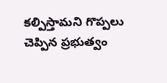కల్పిస్తామని గొప్పలు చెప్పిన ప్రభుత్వం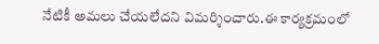నేటికీ అమలు చేయలేదని విమర్శించారు.ఈ కార్యక్రమంలో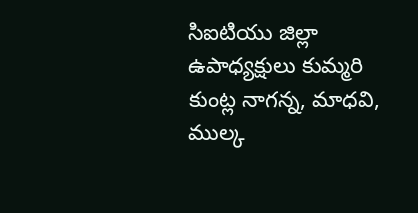సిఐటియు జిల్లా ఉపాధ్యక్షులు కుమ్మరి కుంట్ల నాగన్న, మాధవి, ముల్క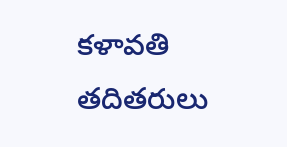కళావతి తదితరులు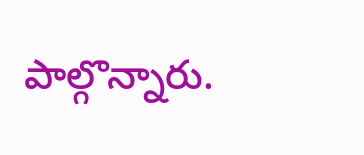పాల్గొన్నారు.